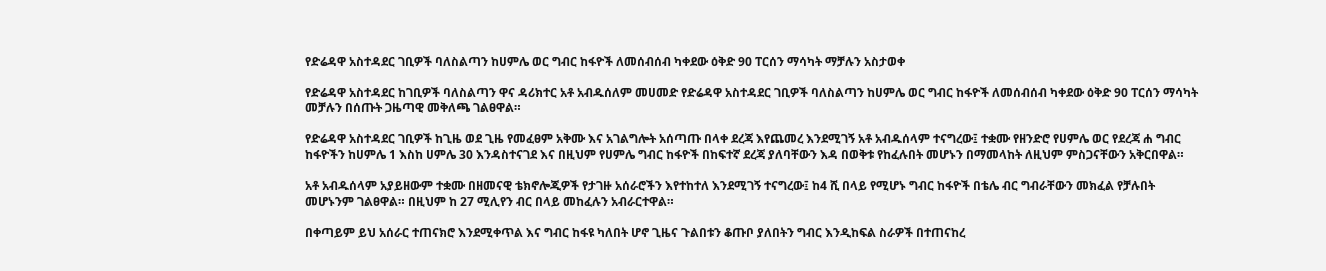የድሬዳዋ አስተዳደር ገቢዎች ባለስልጣን ከሀምሌ ወር ግብር ከፋዮች ለመሰብሰብ ካቀደው ዕቅድ 90 ፐርሰን ማሳካት ማቻሉን አስታወቀ

የድሬዳዋ አስተዳደር ከገቢዎች ባለስልጣን ዋና ዳሪክተር አቶ አብዱሰለም መሀመድ የድሬዳዋ አስተዳደር ገቢዎች ባለስልጣን ከሀምሌ ወር ግብር ከፋዮች ለመሰብሰብ ካቀደው ዕቅድ 90 ፐርሰን ማሳካት መቻሉን በሰጡት ጋዜጣዊ መቅለጫ ገልፀዋል።

የድሬዳዋ አስተዳደር ገቢዎች ከጊዜ ወደ ጊዜ የመፈፀም አቅሙ እና አገልግሎት አሰጣጡ በላቀ ደረጃ እየጨመረ እንደሚገኝ አቶ አብዱሰላም ተናግረው፤ ተቋሙ የዘንድሮ የሀምሌ ወር የደረጃ ሐ ግብር ከፋዮችን ከሀምሌ 1 እስከ ሀምሌ 30 እንዳስተናገደ እና በዚህም የሀምሌ ግብር ከፋዮች በከፍተኛ ደረጃ ያለባቸውን እዳ በወቅቱ የከፈሉበት መሆኑን በማመላከት ለዚህም ምስጋናቸውን አቅርበዋል።

አቶ አብዱሰላም አያይዘውም ተቋሙ በዘመናዊ ቴክኖሎጂዎች የታገዙ አሰራሮችን እየተከተለ እንደሚገኝ ተናግረው፤ ከ4 ሺ በላይ የሚሆኑ ግብር ከፋዮች በቴሌ ብር ግብራቸውን መክፈል የቻሉበት መሆኑንም ገልፀዋል። በዚህም ከ 27 ሚሊየን ብር በላይ መከፈሉን አብራርተዋል።

በቀጣይም ይህ አሰራር ተጠናክሮ እንደሚቀጥል እና ግብር ከፋዩ ካለበት ሆኖ ጊዜና ጉልበቱን ቆጡቦ ያለበትን ግብር እንዲከፍል ስራዎች በተጠናከረ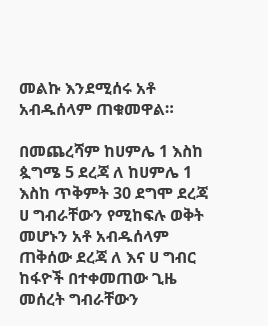መልኩ እንደሚሰሩ አቶ አብዱሰላም ጠቁመዋል።

በመጨረሻም ከሀምሌ 1 እስከ ጷግሜ 5 ደረጃ ለ ከሀምሌ 1 እስከ ጥቅምት 30 ደግሞ ደረጃ ሀ ግብራቸውን የሚከፍሉ ወቅት መሆኑን አቶ አብዱሰላም ጠቅሰው ደረጃ ለ እና ሀ ግብር ከፋዮች በተቀመጠው ጊዜ መሰረት ግብራቸውን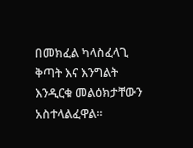በመክፈል ካላስፈላጊ ቅጣት እና እንግልት እንዲርቁ መልዕክታቸውን አስተላልፈዋል።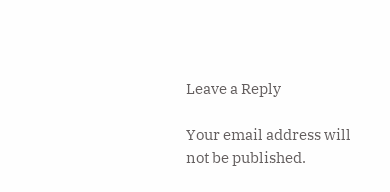Leave a Reply

Your email address will not be published.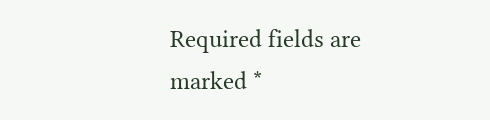Required fields are marked *